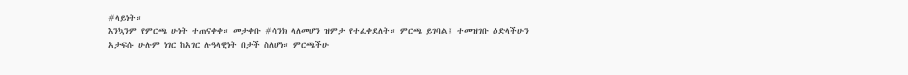#ላይነት።
እንኳንም የምርጫ ሁነት ተጠናቀቀ። መታቀቡ #ሳንክ ላለመሆን ዝምታ የተፈቀደለት። ምርጫ ይገባል፤ ተመዝገቡ ዕድላችሁን አታፍሱ ሁሉም ነገር ከአገር ሉዓላዊነት በታች ስለሆነ። ምርጫችሁ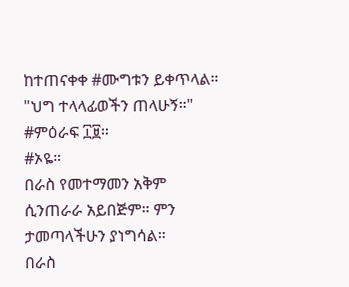ከተጠናቀቀ #ሙግቱን ይቀጥላል።
"ህግ ተላላፊወችን ጠላሁኝ።"
#ምዕራፍ ፲፱።
#ኦዬ።
በራስ የመተማመን አቅም ሲንጠራራ አይበጅም። ምን ታመጣላችሁን ያነግሳል።
በራስ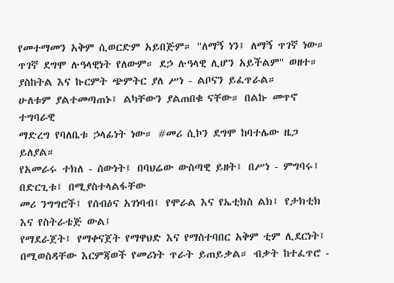የመተማመን አቅም ሲወርድም አይበጅም። "ለማኝ ነን፤ ለማኝ ጥገኛ ነው።
ጥገኛ ደግሞ ሉዓላዊነት የለውም። ደኃ ሉዓላዊ ሊሆን አይችልም" ወዘተ።
ያስከትል እና ኩርምት ጭምትር ያለ ሥነ - ልቦናን ይፈጥራል።
ሁለቱም ያልተመጣጠኑ፤ ልካቸውን ያልጠበቁ ናቸው። በልኩ መጥኖ ተግባራዊ
ማድረግ የባለቤቱ ኃላፊነት ነው። #መሪ ሲኮን ደግሞ ከባተሌው ዜጋ ይለያል።
የአመራሩ ተክለ - ሰውነት፤ በባህሬው ውስጣዊ ይዘት፤ በሥነ - ምግባሩ፤ በድርጊቱ፤ በሚያስተላልፋቸው
መሪ ንግግሮች፤ የሰብዕና አገነባብ፤ የሞራል እና የኤቲክስ ልክ፤ የታክቲክ እና የስትራቴጅ ውል፤
የማደራጀት፤ የማቀናጀት የማዋህድ እና የማስተባበር አቅም ቲም ሊደርነት፤ በሚወስዳቸው እርምጃወች የመሪነት ጥራት ይጠይቃል። ብቃት ከተፈጥሮ -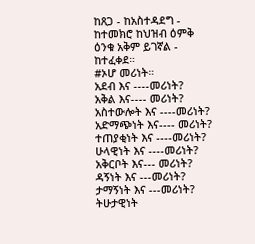ከጸጋ - ከአስተዳደግ - ከተመክሮ ከህዝብ ዕምቅ ዕንቁ አቅም ይገኛል - ከተፈቀደ።
#ኦሆ መሪነት።
አደብ እና ----መሪነት?
አቅል እና---- መሪነት?
አስተውሎት እና ----መሪነት?
አድማጭነት እና---- መሪነት?
ተጠያቂነት እና ----መሪነት?
ሁላዊነት እና ----መሪነት?
አቅርቦት እና--- መሪነት?
ዳኝነት እና ---መሪነት?
ታማኝነት እና ---መሪነት?
ትሁታዊነት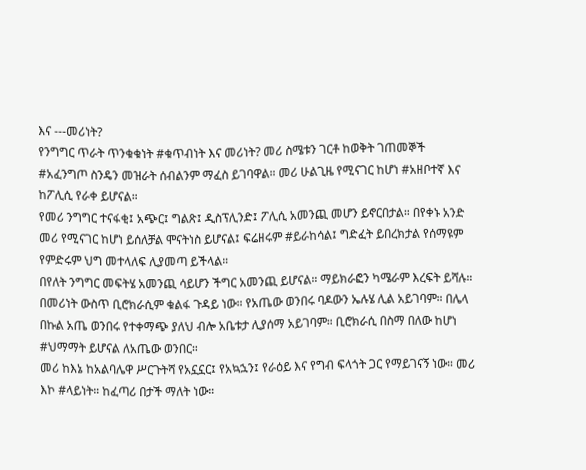እና ---መሪነት?
የንግግር ጥራት ጥንቁቁነት #ቁጥብነት እና መሪነት? መሪ ስሜቱን ገርቶ ከወቅት ገጠመኞች #አፈንግጦ ስንዴን መዝራት ሰብልንም ማፈስ ይገባዋል። መሪ ሁልጊዜ የሚናገር ከሆነ #አዘቦተኛ እና ከፖሊሲ የራቀ ይሆናል።
የመሪ ንግግር ተናፋቂ፤ አጭር፤ ግልጽ፤ ዲስፕሊንድ፤ ፖሊሲ አመንጪ መሆን ይኖርበታል። በየቀኑ አንድ መሪ የሚናገር ከሆነ ይሰለቻል ሞናትነስ ይሆናል፤ ፍሬዘሩም #ይራከሳል፤ ግድፈት ይበረክታል የሰማዩም የምድሩም ህግ መተላለፍ ሊያመጣ ይችላል።
በየለት ንግግር መፍትሄ አመንጪ ሳይሆን ችግር አመንጪ ይሆናል። ማይክራፎን ካሜራም እረፍት ይሻሉ።
በመሪነት ውስጥ ቢሮክራሲም ቁልፋ ጉዳይ ነው። የአጤው ወንበሩ ባዶውን ኤሉሄ ሊል አይገባም። በሌላ በኩል አጤ ወንበሩ የተቀማጭ ያለህ ብሎ አቤቱታ ሊያሰማ አይገባም። ቢሮክራሲ በስማ በለው ከሆነ #ህማማት ይሆናል ለአጤው ወንበር።
መሪ ከእኔ ከአልባሌዋ ሥርጉትሻ የአኗኗር፤ የአኳኋን፤ የራዕይ እና የግብ ፍላጎት ጋር የማይገናኝ ነው። መሪ እኮ #ላይነት። ከፈጣሪ በታች ማለት ነው።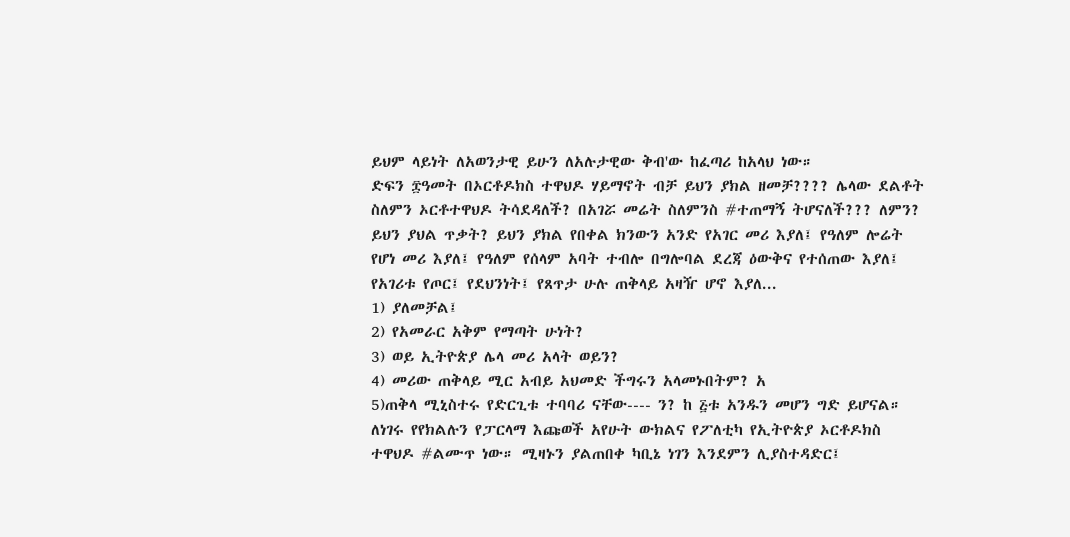ይህም ላይነት ለአወንታዊ ይሁን ለአሉታዊው ቅብ'ው ከፈጣሪ ከአላህ ነው።
ድፍን ፰ዓመት በኦርቶዶክስ ተዋህዶ ሃይማኖት ብቻ ይህን ያክል ዘመቻ???? ሌላው ደልቶት ስለምን ኦርቶተዋህዶ ትሳደዳለች? በአገሯ መሬት ስለምንስ #ተጠማኝ ትሆናለች??? ለምን? ይህን ያህል ጥቃት? ይህን ያክል የበቀል ክንውን አንድ የአገር መሪ እያለ፤ የዓለም ሎሬት የሆነ መሪ እያለ፤ የዓለም የሰላም አባት ተብሎ በግሎባል ደረጃ ዕውቅና የተሰጠው እያለ፤ የአገሪቱ የጦር፤ የደህንነት፤ የጸጥታ ሁሉ ጠቅላይ አዛዥ ሆኖ እያለ...
1) ያለመቻል፤
2) የአመራር አቅም የማጣት ሁነት?
3) ወይ ኢትዮጵያ ሌላ መሪ አላት ወይን?
4) መሪው ጠቅላይ ሚር አብይ አህመድ ችግሩን አላመኑበትም? አ
5)ጠቅላ ሚኒስተሩ የድርጊቱ ተባባሪ ናቸው---- ን? ከ ፭ቱ አንዱን መሆን ግድ ይሆናል።
ለነገሩ የየክልሉን የፓርላማ እጩወች አየሁት ውክልና የፖለቲካ የኢትዮጵያ ኦርቶዶክስ ተዋህዶ #ልሙጥ ነው። ሚዛኑን ያልጠበቀ ካቢኔ ነገን እንደምን ሊያስተዳድር፤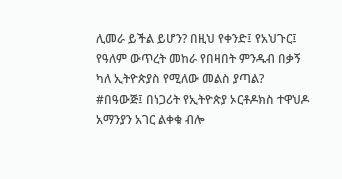ሊመራ ይችል ይሆን? በዚህ የቀንድ፤ የአህጉር፤ የዓለም ውጥረት መከራ የበዛበት ምንዱብ በቃኝ ካለ ኢትዮጵያስ የሚለው መልስ ያጣል?
#በዓውጅ፤ በነጋሪት የኢትዮጵያ ኦርቶዶክስ ተዋህዶ አማንያን አገር ልቀቁ ብሎ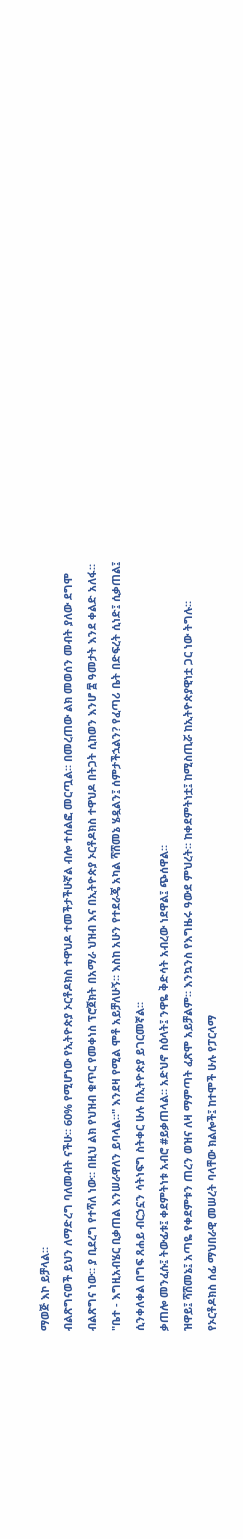ማወጅ እኮ ይቻላል።
ብልጽግናወች ይህን ለማድረግ ባለመብት ናችሁ። 60% የሚሆነው የኢትዮጵያ ኦርቶዶክስ ተዋህዶ ተመችታችሁኛል ብሎ ተሰልፎ መርጧል። በመረጠው ልክ መወሰን መብት ያለው ደግሞ ብልጽግና ነው። ያ ቢደረግ የተሻለ ነው። በዚህ ልክ የህዝብ ቁጥር የመቀነስ ፕሮጀክት በአማራ ህዝብ እና በኢትዮጵያ ኦርቶዶክስ ተዋህዶ በትጋት ሲከወን እንሆ ፰ ዓመታት እንደ ቀልድ አለፋ።
"ቤተ - እግዚአብሄር ቢቃጠል እንሠራዋለን ይባላል።" እንደዛ የሚል ሞቶ አይቻለሁኝ። እስከ አሁን የተደራጄ አካል ሻሸመኔ ሄዷልን፤ ሰምታችኋልን? የፈጣሪ ቤት በድፍረት ሲነድ፤ ሲቃጠል፤ ሲንቀለቀል በግፍ ጸሐይ ብርኃኗን ሳትነፍግ ስትቀር ሁሉ በኢትዮጵያ ይገርመኛል።
ቃጠሎ መንፈሱ፤ ትውፊቱ፤ ቀደምትነቱ አብሮ #ይቃጠላል። አድህኖ ስዕላት፤ ንዋዬ ቅድሳት አብረው ነደዋል፤ ጭሰዋል።
ዝዋይ፤ ሻሸመኔ፤ አጣዬ የቀደምቱን ጠረን ወዝና ለዛ ማምጣት ፈጽሞ አይቻልም። እንኳንስ የእግዜሩ ዓውደ ምህረት። ከቀደምትነቷ፤ ከሚስጢሯ ከኢትዮጵያዊነቷ ጋር ነው ትግሉ።
የኦርቶዶክስ ሰፊ ማህበራዊ መሠረት ባላቸው ክልሎች፤ ከተሞች ሁሉ የፓርላማ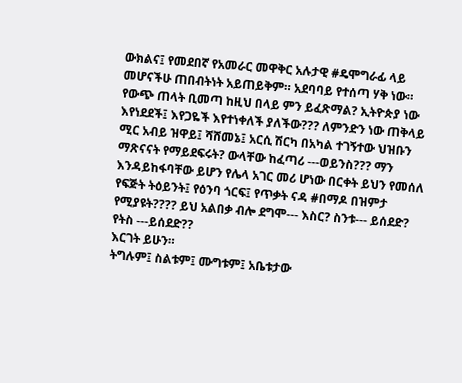ውክልና፤ የመደበኛ የአመራር መዋቅር አሉታዊ #ዴሞግራፊ ላይ መሆናችሁ ጠበብትነት አይጠይቅም። አደባባይ የተሰጣ ሃቅ ነው።
የውጭ ጠላት ቢመጣ ከዚህ በላይ ምን ይፈጽማል? ኢትዮጵያ ነው እየነደደች፤ እየጋዬች እየተነቀለች ያለችው??? ለምንድን ነው ጠቅላይ ሚር አብይ ዝዋይ፤ ሻሸመኔ፤ አርሲ ሽርካ በአካል ተገኝተው ህዝቡን ማጽናናት የማይደፍሩት? ውላቸው ከፈጣሪ ---ወይንስ??? ማን እንዳይከፋባቸው ይሆን የሌላ አገር መሪ ሆነው በርቀት ይህን የመሰለ የፍጅት ትዕይንት፤ የዕንባ ጎርፍ፤ የጥቃት ናዳ #በማዶ በዝምታ የሚያዩት???? ይህ አልበቃ ብሎ ደግሞ--- እስር? ስንቱ--- ይሰደድ? የትስ ---ይሰደድ??
እርገት ይሁን።
ትግሉም፤ ስልቱም፤ ሙግቱም፤ አቤቱታው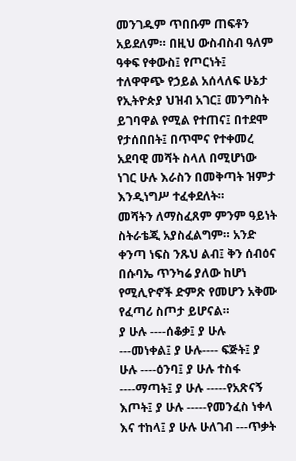መንገዱም ጥበቡም ጠፍቶን አይደለም። በዚህ ውስብስብ ዓለም ዓቀፍ የቀውስ፤ የጦርነት፤ ተለዋዋጭ የኃይል አሰላለፍ ሁኔታ የኢትዮጵያ ህዝብ አገር፤ መንግስት ይገባዋል የሚል የተጠና፤ በተደሞ የታሰበበት፤ በጥሞና የተቀመረ አደባዊ መሻት ስላለ በሚሆነው ነገር ሁሉ እራስን በመቅጣት ዝምታ እንዲነግሥ ተፈቀደለት።
መሻትን ለማስፈጸም ምንም ዓይነት ስትራቴጂ አያስፈልግም። አንድ ቀንጣ ነፍስ ንጹህ ልብ፤ ቅን ሰብዕና በሱባኤ ጥንካሬ ያለው ከሆነ የሚሊዮኖች ድምጽ የመሆን አቅሙ የፈጣሪ ስጦታ ይሆናል።
ያ ሁሉ ----ሰቆቃ፤ ያ ሁሉ ---መነቀል፤ ያ ሁሉ---- ፍጅት፤ ያ ሁሉ ----ዕንባ፤ ያ ሁሉ ተስፋ ----ማጣት፤ ያ ሁሉ -----የአጽናኝ እጦት፤ ያ ሁሉ -----የመንፈስ ነቀላ እና ተከላ፤ ያ ሁሉ ሁለገብ ---ጥቃት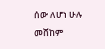ሰው ለሆነ ሁሉ መሸከም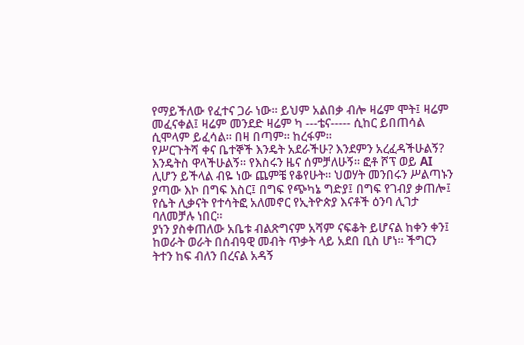የማይችለው የፈተና ጋራ ነው። ይህም አልበቃ ብሎ ዛሬም ሞት፤ ዛሬም መፈናቀል፤ ዛሬም መንደድ ዛሬም ካ ---ቴና----- ሲከር ይበጠሳል ሲሞላም ይፈሳል። በዛ በጣም። ከረፋም።
የሥርጉትሻ ቀና ቤተኞች እንዴት አደራችሁ? እንደምን አረፈዳችሁልኝ? እንዴትስ ዋላችሁልኝ። የእስሩን ዜና ሰምቻለሁኝ። ፎቶ ሾፕ ወይ AI ሊሆን ይችላል ብዬ ነው ጨምቼ የቆየሁት። ህወሃት መንበሩን ሥልጣኑን ያጣው እኮ በግፍ እስር፤ በግፍ የጭካኔ ግድያ፤ በግፍ የገብያ ቃጠሎ፤ የሴት ሊቃናት የተሳትፎ አለመኖር የኢትዮጵያ እናቶች ዕንባ ሊገታ ባለመቻሉ ነበር።
ያነን ያስቀጠለው አቤቱ ብልጽግናም አሻም ናፍቆት ይሆናል ከቀን ቀን፤ ከወራት ወራት በሰብዓዊ መብት ጥቃት ላይ አደበ ቢስ ሆነ። ችግርን ትተን ከፍ ብለን በረናል አዳኝ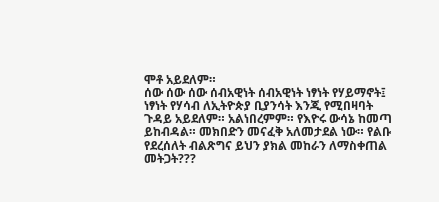ሞቶ አይደለም።
ሰው ሰው ሰው ሰብአዊነት ሰብአዊነት ነፃነት የሃይማኖት፤ ነፃነት የሃሳብ ለኢትዮጵያ ቢያንሳት እንጂ የሚበዛባት ጉዳይ አይደለም። አልነበረምም። የእዮሩ ውሳኔ ከመጣ ይከብዳል። መክበድን መናፈቅ አለመታደል ነው። የልቡ የደረሰለት ብልጽግና ይህን ያክል መከራን ለማስቀጠል መትጋት???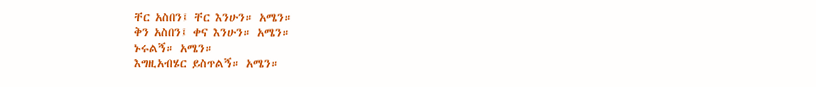ቸር አስበን፤ ቸር እንሁን። አሜን።
ቅን አስበን፤ ቀና እንሁን። አሜን።
ኑሩልኝ። አሜን።
እግዚአብሄር ይስጥልኝ። አሜን።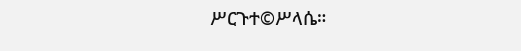ሥርጉተ©ሥላሴ።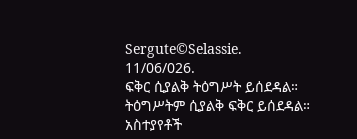Sergute©Selassie.
11/06/026.
ፍቅር ሲያልቅ ትዕግሥት ይሰደዳል።
ትዕግሥትም ሲያልቅ ፍቅር ይሰደዳል።
አስተያየቶች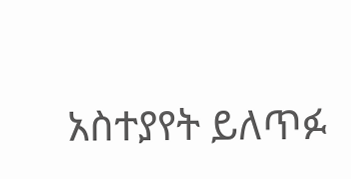አስተያየት ይለጥፉ